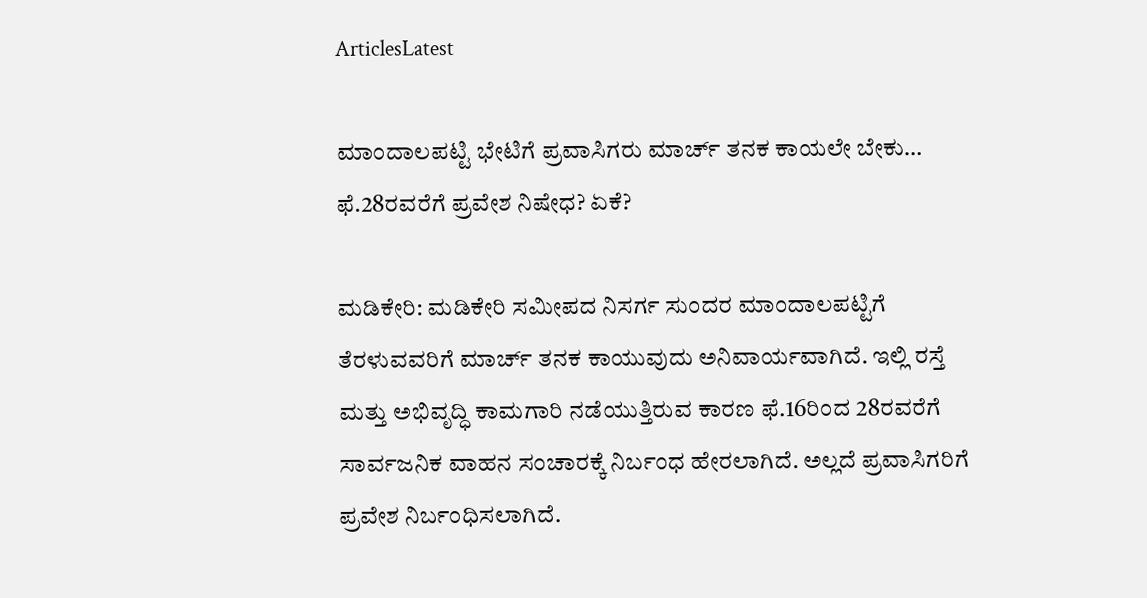ArticlesLatest

ಮಾಂದಾಲಪಟ್ಟಿ ಭೇಟಿಗೆ ಪ್ರವಾಸಿಗರು ಮಾರ್ಚ್ ತನಕ ಕಾಯಲೇ ಬೇಕು… ಫೆ.28ರವರೆಗೆ ಪ್ರವೇಶ ನಿಷೇಧ? ಏಕೆ?

ಮಡಿಕೇರಿ: ಮಡಿಕೇರಿ ಸಮೀಪದ ನಿಸರ್ಗ ಸುಂದರ ಮಾಂದಾಲಪಟ್ಟಿಗೆ ತೆರಳುವವರಿಗೆ ಮಾರ್ಚ್ ತನಕ ಕಾಯುವುದು ಅನಿವಾರ್ಯವಾಗಿದೆ. ಇಲ್ಲಿ ರಸ್ತೆ ಮತ್ತು ಅಭಿವೃದ್ಧಿ ಕಾಮಗಾರಿ ನಡೆಯುತ್ತಿರುವ ಕಾರಣ ಫೆ.16ರಿಂದ 28ರವರೆಗೆ ಸಾರ್ವಜನಿಕ ವಾಹನ ಸಂಚಾರಕ್ಕೆ ನಿರ್ಬಂಧ ಹೇರಲಾಗಿದೆ. ಅಲ್ಲದೆ ಪ್ರವಾಸಿಗರಿಗೆ ಪ್ರವೇಶ ನಿರ್ಬಂಧಿಸಲಾಗಿದೆ.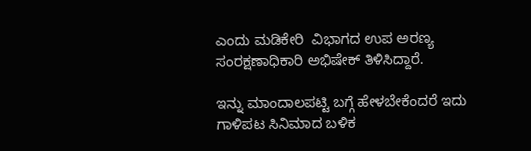ಎಂದು ಮಡಿಕೇರಿ  ವಿಭಾಗದ ಉಪ ಅರಣ್ಯ ಸಂರಕ್ಷಣಾಧಿಕಾರಿ ಅಭಿಷೇಕ್ ತಿಳಿಸಿದ್ದಾರೆ.

ಇನ್ನು ಮಾಂದಾಲಪಟ್ಟಿ ಬಗ್ಗೆ ಹೇಳಬೇಕೆಂದರೆ ಇದು ಗಾಳಿಪಟ ಸಿನಿಮಾದ ಬಳಿಕ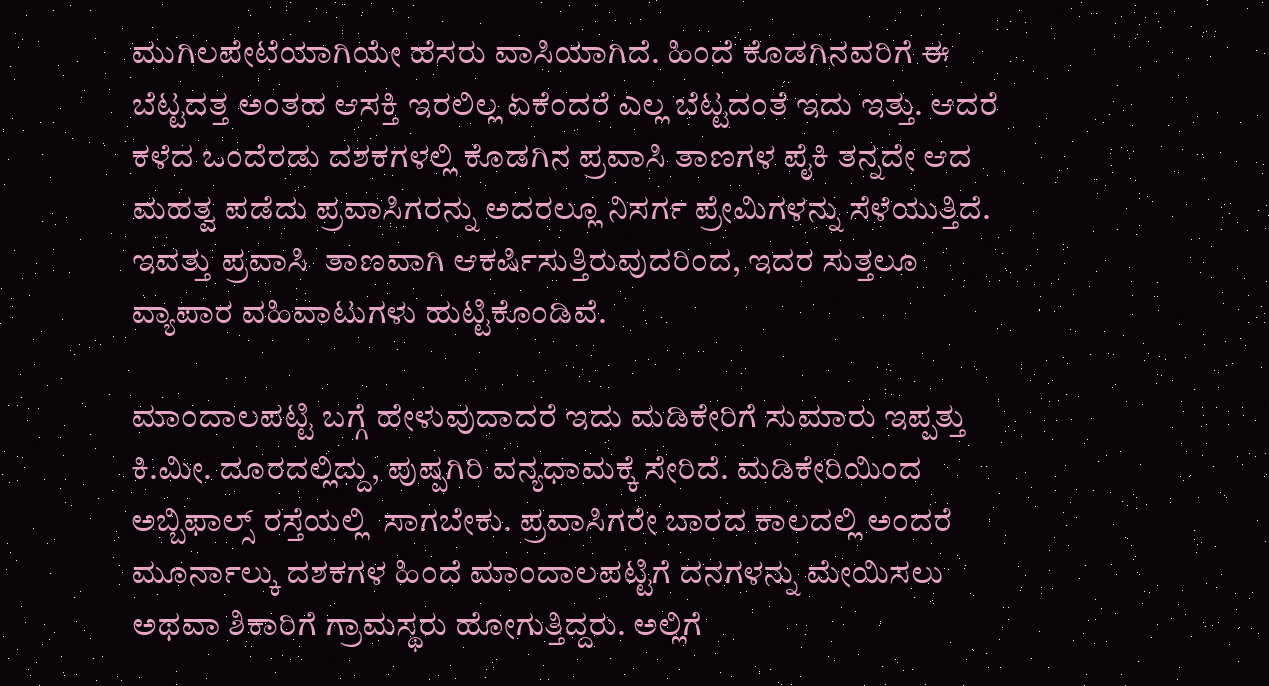ಮುಗಿಲಪೇಟೆಯಾಗಿಯೇ ಹೆಸರು ವಾಸಿಯಾಗಿದೆ. ಹಿಂದೆ ಕೊಡಗಿನವರಿಗೆ ಈ ಬೆಟ್ಟದತ್ತ ಅಂತಹ ಆಸಕ್ತಿ ಇರಲಿಲ್ಲ ಏಕೆಂದರೆ ಎಲ್ಲ ಬೆಟ್ಟದಂತೆ ಇದು ಇತ್ತು. ಆದರೆ ಕಳೆದ ಒಂದೆರಡು ದಶಕಗಳಲ್ಲಿ ಕೊಡಗಿನ ಪ್ರವಾಸಿ ತಾಣಗಳ ಪೈಕಿ ತನ್ನದೇ ಆದ ಮಹತ್ವ ಪಡೆದು ಪ್ರವಾಸಿಗರನ್ನು ಅದರಲ್ಲೂ ನಿಸರ್ಗ ಪ್ರೇಮಿಗಳನ್ನು ಸೆಳೆಯುತ್ತಿದೆ. ಇವತ್ತು ಪ್ರವಾಸಿ  ತಾಣವಾಗಿ ಆಕರ್ಷಿಸುತ್ತಿರುವುದರಿಂದ, ಇದರ ಸುತ್ತಲೂ ವ್ಯಾಪಾರ ವಹಿವಾಟುಗಳು ಹುಟ್ಟಿಕೊಂಡಿವೆ.

ಮಾಂದಾಲಪಟ್ಟಿ ಬಗ್ಗೆ ಹೇಳುವುದಾದರೆ ಇದು ಮಡಿಕೇರಿಗೆ ಸುಮಾರು ಇಪ್ಪತ್ತು ಕಿ.ಮೀ. ದೂರದಲ್ಲಿದ್ದು, ಪುಷ್ಪಗಿರಿ ವನ್ಯಧಾಮಕ್ಕೆ ಸೇರಿದೆ. ಮಡಿಕೇರಿಯಿಂದ ಅಬ್ಬಿಫಾಲ್ಸ್ ರಸ್ತೆಯಲ್ಲಿ  ಸಾಗಬೇಕು. ಪ್ರವಾಸಿಗರೇ ಬಾರದ ಕಾಲದಲ್ಲಿ ಅಂದರೆ ಮೂರ್ನಾಲ್ಕು ದಶಕಗಳ ಹಿಂದೆ ಮಾಂದಾಲಪಟ್ಟಿಗೆ ದನಗಳನ್ನು ಮೇಯಿಸಲು ಅಥವಾ ಶಿಕಾರಿಗೆ ಗ್ರಾಮಸ್ಥರು ಹೋಗುತ್ತಿದ್ದರು. ಅಲ್ಲಿಗೆ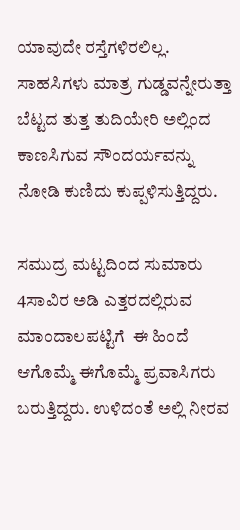ಯಾವುದೇ ರಸ್ತೆಗಳಿರಲಿಲ್ಲ. ಸಾಹಸಿಗಳು ಮಾತ್ರ ಗುಡ್ಡವನ್ನೇರುತ್ತಾ ಬೆಟ್ಟದ ತುತ್ತ ತುದಿಯೇರಿ ಅಲ್ಲಿಂದ ಕಾಣಸಿಗುವ ಸೌಂದರ್ಯವನ್ನು ನೋಡಿ ಕುಣಿದು ಕುಪ್ಪಳಿಸುತ್ತಿದ್ದರು.

ಸಮುದ್ರ ಮಟ್ಟದಿಂದ ಸುಮಾರು 4ಸಾವಿರ ಅಡಿ ಎತ್ತರದಲ್ಲಿರುವ ಮಾಂದಾಲಪಟ್ಟಿಗೆ  ಈ ಹಿಂದೆ ಆಗೊಮ್ಮೆ ಈಗೊಮ್ಮೆ ಪ್ರವಾಸಿಗರು ಬರುತ್ತಿದ್ದರು. ಉಳಿದಂತೆ ಅಲ್ಲಿ ನೀರವ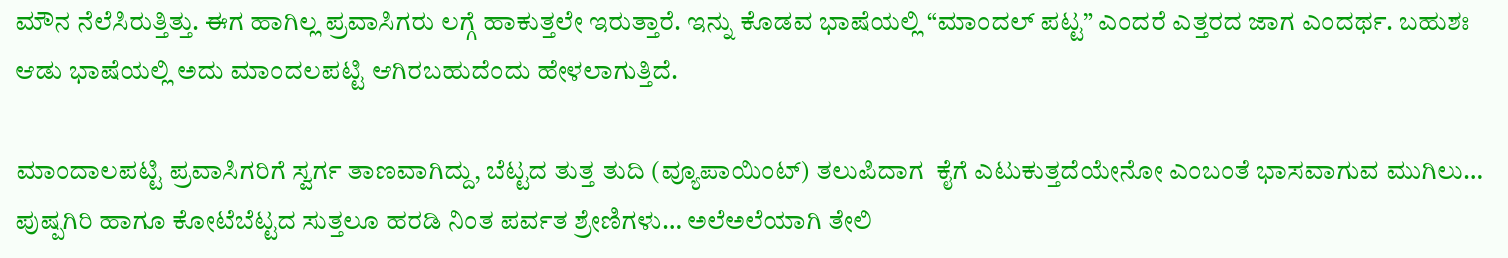ಮೌನ ನೆಲೆಸಿರುತ್ತಿತ್ತು. ಈಗ ಹಾಗಿಲ್ಲ ಪ್ರವಾಸಿಗರು ಲಗ್ಗೆ ಹಾಕುತ್ತಲೇ ಇರುತ್ತಾರೆ. ಇನ್ನು ಕೊಡವ ಭಾಷೆಯಲ್ಲಿ “ಮಾಂದಲ್ ಪಟ್ಟ” ಎಂದರೆ ಎತ್ತರದ ಜಾಗ ಎಂದರ್ಥ. ಬಹುಶಃ ಆಡು ಭಾಷೆಯಲ್ಲಿ ಅದು ಮಾಂದಲಪಟ್ಟಿ ಆಗಿರಬಹುದೆಂದು ಹೇಳಲಾಗುತ್ತಿದೆ.

ಮಾಂದಾಲಪಟ್ಟಿ ಪ್ರವಾಸಿಗರಿಗೆ ಸ್ವರ್ಗ ತಾಣವಾಗಿದ್ದು, ಬೆಟ್ಟದ ತುತ್ತ ತುದಿ (ವ್ಯೂಪಾಯಿಂಟ್) ತಲುಪಿದಾಗ  ಕೈಗೆ ಎಟುಕುತ್ತದೆಯೇನೋ ಎಂಬಂತೆ ಭಾಸವಾಗುವ ಮುಗಿಲು… ಪುಷ್ಪಗಿರಿ ಹಾಗೂ ಕೋಟೆಬೆಟ್ಟದ ಸುತ್ತಲೂ ಹರಡಿ ನಿಂತ ಪರ್ವತ ಶ್ರೇಣಿಗಳು… ಅಲೆಅಲೆಯಾಗಿ ತೇಲಿ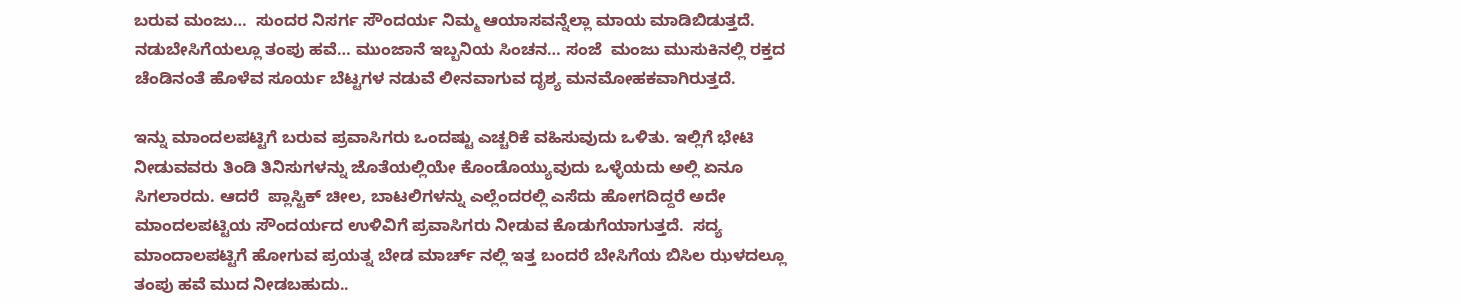ಬರುವ ಮಂಜು…  ಸುಂದರ ನಿಸರ್ಗ ಸೌಂದರ್ಯ ನಿಮ್ಮ ಆಯಾಸವನ್ನೆಲ್ಲಾ ಮಾಯ ಮಾಡಿಬಿಡುತ್ತದೆ. ನಡುಬೇಸಿಗೆಯಲ್ಲೂ ತಂಪು ಹವೆ… ಮುಂಜಾನೆ ಇಬ್ಬನಿಯ ಸಿಂಚನ… ಸಂಜೆ  ಮಂಜು ಮುಸುಕಿನಲ್ಲಿ ರಕ್ತದ ಚೆಂಡಿನಂತೆ ಹೊಳೆವ ಸೂರ್ಯ ಬೆಟ್ಟಗಳ ನಡುವೆ ಲೀನವಾಗುವ ದೃಶ್ಯ ಮನಮೋಹಕವಾಗಿರುತ್ತದೆ.

ಇನ್ನು ಮಾಂದಲಪಟ್ಟಿಗೆ ಬರುವ ಪ್ರವಾಸಿಗರು ಒಂದಷ್ಟು ಎಚ್ಚರಿಕೆ ವಹಿಸುವುದು ಒಳಿತು. ಇಲ್ಲಿಗೆ ಭೇಟಿ ನೀಡುವವರು ತಿಂಡಿ ತಿನಿಸುಗಳನ್ನು ಜೊತೆಯಲ್ಲಿಯೇ ಕೊಂಡೊಯ್ಯುವುದು ಒಳ್ಳೆಯದು ಅಲ್ಲಿ ಏನೂ ಸಿಗಲಾರದು. ಆದರೆ  ಪ್ಲಾಸ್ಟಿಕ್ ಚೀಲ, ಬಾಟಲಿಗಳನ್ನು ಎಲ್ಲೆಂದರಲ್ಲಿ ಎಸೆದು ಹೋಗದಿದ್ದರೆ ಅದೇ ಮಾಂದಲಪಟ್ಟಿಯ ಸೌಂದರ್ಯದ ಉಳಿವಿಗೆ ಪ್ರವಾಸಿಗರು ನೀಡುವ ಕೊಡುಗೆಯಾಗುತ್ತದೆ.  ಸದ್ಯ ಮಾಂದಾಲಪಟ್ಟಿಗೆ ಹೋಗುವ ಪ್ರಯತ್ನ ಬೇಡ ಮಾರ್ಚ್ ನಲ್ಲಿ ಇತ್ತ ಬಂದರೆ ಬೇಸಿಗೆಯ ಬಿಸಿಲ ಝಳದಲ್ಲೂ ತಂಪು ಹವೆ ಮುದ ನೀಡಬಹುದು..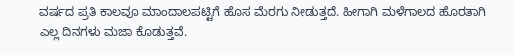ವರ್ಷದ ಪ್ರತಿ ಕಾಲವೂ ಮಾಂದಾಲಪಟ್ಟಿಗೆ ಹೊಸ ಮೆರಗು ನೀಡುತ್ತದೆ. ಹೀಗಾಗಿ ಮಳೆಗಾಲದ ಹೊರತಾಗಿ ಎಲ್ಲ ದಿನಗಳು ಮಜಾ ಕೊಡುತ್ತವೆ.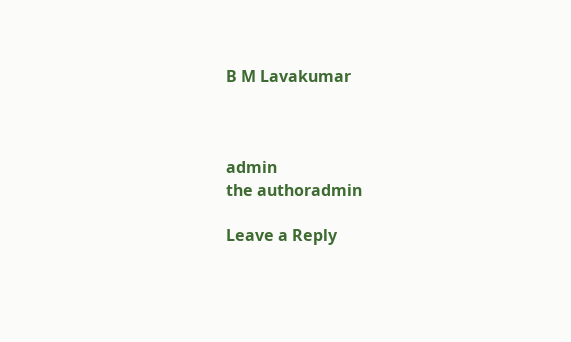B M Lavakumar



admin
the authoradmin

Leave a Reply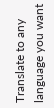Translate to any language you want